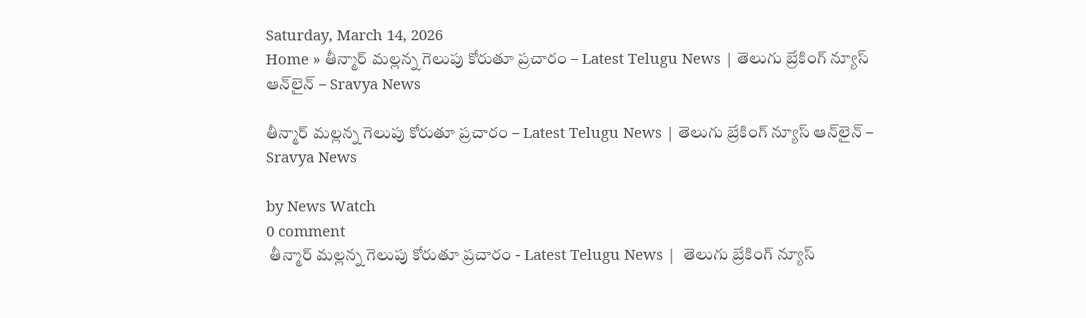Saturday, March 14, 2026
Home » తీన్మార్ మల్లన్న గెలుపు కోరుతూ ప్రచారం – Latest Telugu News | తెలుగు బ్రేకింగ్ న్యూస్ ఆన్‌లైన్ – Sravya News

తీన్మార్ మల్లన్న గెలుపు కోరుతూ ప్రచారం – Latest Telugu News | తెలుగు బ్రేకింగ్ న్యూస్ ఆన్‌లైన్ – Sravya News

by News Watch
0 comment
 తీన్మార్ మల్లన్న గెలుపు కోరుతూ ప్రచారం - Latest Telugu News |  తెలుగు బ్రేకింగ్ న్యూస్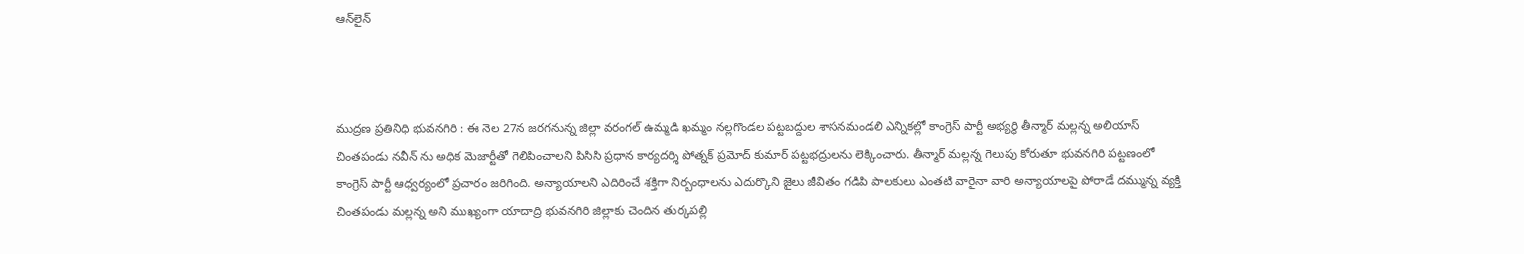ఆన్‌లైన్



ముద్రణ ప్రతినిధి భువనగిరి : ఈ నెల 27న జరగనున్న జిల్లా వరంగల్ ఉమ్మడి ఖమ్మం నల్లగొండల పట్టబద్దుల శాసనమండలి ఎన్నికల్లో కాంగ్రెస్ పార్టీ అభ్యర్థి తీన్మార్ మల్లన్న అలియాస్ చింతపండు నవీన్ ను అధిక మెజార్టీతో గెలిపించాలని పిసిసి ప్రధాన కార్యదర్శి పోత్నక్ ప్రమోద్ కుమార్ పట్టభద్రులను లెక్కించారు. తీన్మార్ మల్లన్న గెలుపు కోరుతూ భువనగిరి పట్టణంలో కాంగ్రెస్ పార్టీ ఆధ్వర్యంలో ప్రచారం జరిగింది. అన్యాయాలని ఎదిరించే శక్తిగా నిర్బంధాలను ఎదుర్కొని జైలు జీవితం గడిపి పాలకులు ఎంతటి వారైనా వారి అన్యాయాలపై పోరాడే దమ్మున్న వ్యక్తి చింతపండు మల్లన్న అని ముఖ్యంగా యాదాద్రి భువనగిరి జిల్లాకు చెందిన తుర్కపల్లి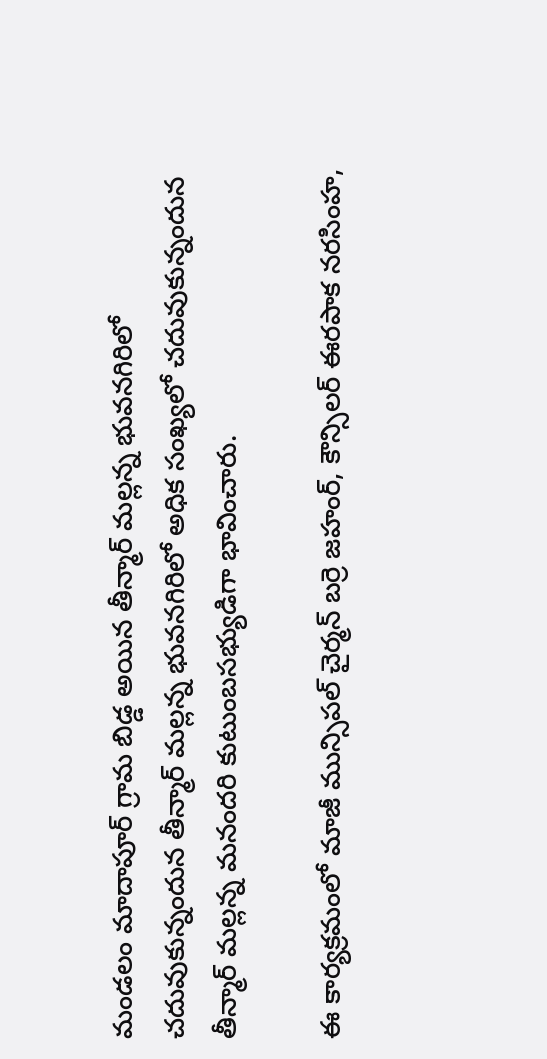మండలం మాదాపూర్ గ్రామ బిడ్డ అయిన తీన్మార్ మల్లన్న భువనగిరిలో చదువుకున్నందున తీన్మార్ మల్లన్న భువనగిరిలో అధిక సంఖ్యలో చదువుకున్నందున తీన్మార్ మల్లన్న మనందరి కుటుంబసభ్యుడిగా భావించారు.

ఈ కార్యక్రమంలో మాజీ మున్సిపల్ చైర్మన్ బర్రె జహంర్, కౌన్సిలర్ ఈరపాక నరసింహ,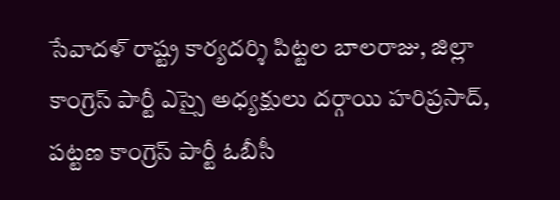సేవాదళ్ రాష్ట్ర కార్యదర్శి పిట్టల బాలరాజు, జిల్లా కాంగ్రెస్ పార్టీ ఎస్సై అధ్యక్షులు దర్గాయి హరిప్రసాద్, పట్టణ కాంగ్రెస్ పార్టీ ఓబీసీ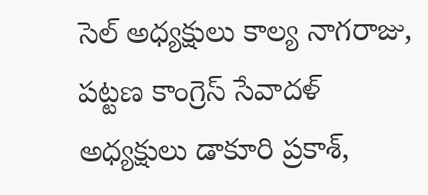సెల్ అధ్యక్షులు కాల్య నాగరాజు, పట్టణ కాంగ్రెస్ సేవాదళ్ అధ్యక్షులు డాకూరి ప్రకాశ్,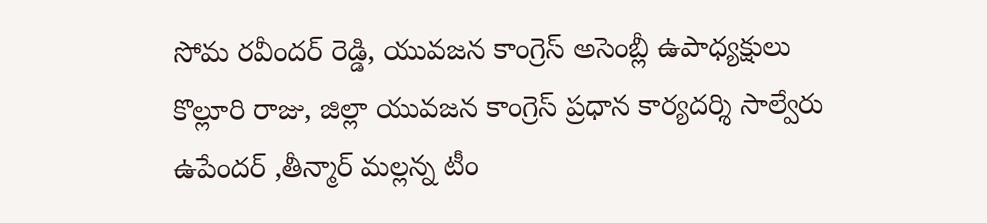సోమ రవీందర్ రెడ్డి, యువజన కాంగ్రెస్ అసెంబ్లీ ఉపాధ్యక్షులు కొల్లూరి రాజు, జిల్లా యువజన కాంగ్రెస్ ప్రధాన కార్యదర్శి సాల్వేరు ఉపేందర్ ,తీన్మార్ మల్లన్న టీం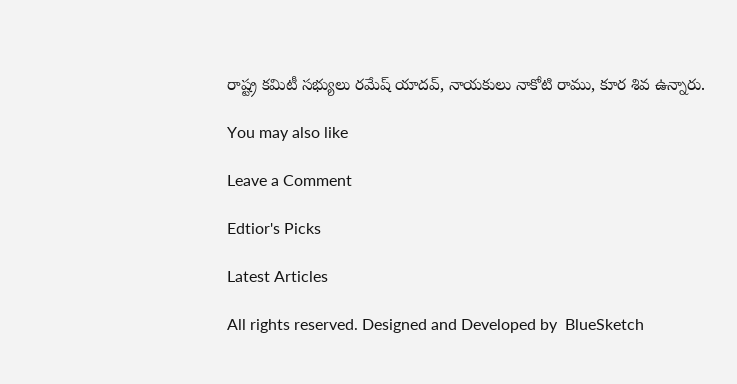రాష్ట్ర కమిటీ సభ్యులు రమేష్ యాదవ్, నాయకులు నాకోటి రాము, కూర శివ ఉన్నారు.

You may also like

Leave a Comment

Edtior's Picks

Latest Articles

All rights reserved. Designed and Developed by  BlueSketch